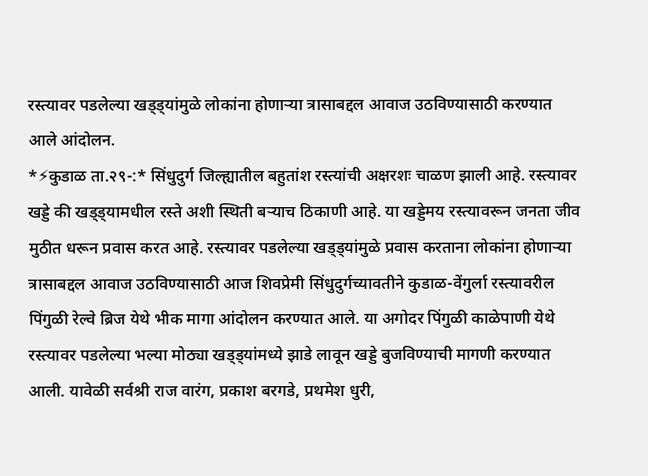रस्त्यावर पडलेल्या खड्ड्यांमुळे लोकांना होणाऱ्या त्रासाबद्दल आवाज उठविण्यासाठी करण्यात आले आंदोलन.
*⚡कुडाळ ता.२९-:* सिंधुदुर्ग जिल्ह्यातील बहुतांश रस्त्यांची अक्षरशः चाळण झाली आहे. रस्त्यावर खड्डे की खड्ड्यामधील रस्ते अशी स्थिती बऱ्याच ठिकाणी आहे. या खड्डेमय रस्त्यावरून जनता जीव मुठीत धरून प्रवास करत आहे. रस्त्यावर पडलेल्या खड्ड्यांमुळे प्रवास करताना लोकांना होणाऱ्या त्रासाबद्दल आवाज उठविण्यासाठी आज शिवप्रेमी सिंधुदुर्गच्यावतीने कुडाळ-वेंगुर्ला रस्त्यावरील पिंगुळी रेल्वे ब्रिज येथे भीक मागा आंदोलन करण्यात आले. या अगोदर पिंगुळी काळेपाणी येथे रस्त्यावर पडलेल्या भल्या मोठ्या खड्ड्यांमध्ये झाडे लावून खड्डे बुजविण्याची मागणी करण्यात आली. यावेळी सर्वश्री राज वारंग, प्रकाश बरगडे, प्रथमेश धुरी,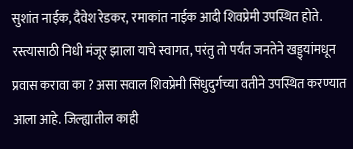सुशांत नाईक, दैवेश रेडकर, रमाकांत नाईक आदी शिवप्रेमी उपस्थित होते. रस्त्यासाठी निधी मंजूर झाला याचे स्वागत, परंतु तो पर्यंत जनतेने खड्ड्यांमधून प्रवास करावा का ? असा सवाल शिवप्रेमी सिंधुदुर्गच्या वतीने उपस्थित करण्यात आला आहे. जिल्ह्यातील काही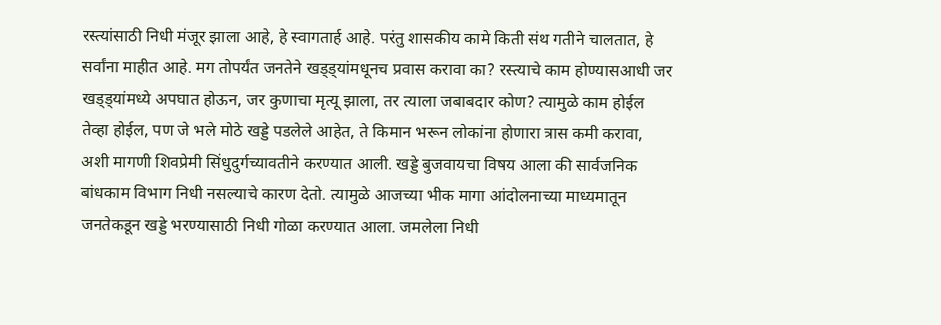रस्त्यांसाठी निधी मंजूर झाला आहे, हे स्वागतार्ह आहे. परंतु शासकीय कामे किती संथ गतीने चालतात, हे सर्वांना माहीत आहे. मग तोपर्यंत जनतेने खड्ड्यांमधूनच प्रवास करावा का? रस्त्याचे काम होण्यासआधी जर खड्ड्यांमध्ये अपघात होऊन, जर कुणाचा मृत्यू झाला, तर त्याला जबाबदार कोण? त्यामुळे काम होईल तेव्हा होईल, पण जे भले मोठे खड्डे पडलेले आहेत, ते किमान भरून लोकांना होणारा त्रास कमी करावा, अशी मागणी शिवप्रेमी सिंधुदुर्गच्यावतीने करण्यात आली. खड्डे बुजवायचा विषय आला की सार्वजनिक बांधकाम विभाग निधी नसल्याचे कारण देतो. त्यामुळे आजच्या भीक मागा आंदोलनाच्या माध्यमातून जनतेकडून खड्डे भरण्यासाठी निधी गोळा करण्यात आला. जमलेला निधी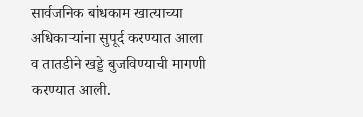सार्वजनिक बांधकाम खात्याच्या अधिकाऱ्यांना सुपूर्द करण्यात आला व तातडीने खड्डे बुजविण्याची मागणी करण्यात आली.